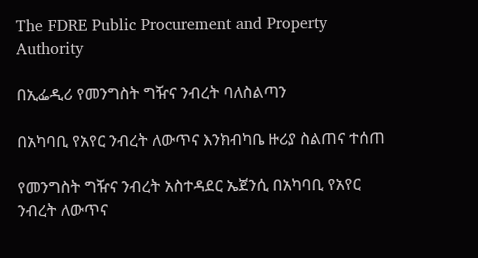The FDRE Public Procurement and Property Authority

በኢፌዲሪ የመንግስት ግዥና ንብረት ባለስልጣን

በአካባቢ የአየር ንብረት ለውጥና እንክብካቤ ዙሪያ ስልጠና ተሰጠ

የመንግስት ግዥና ንብረት አስተዳደር ኤጀንሲ በአካባቢ የአየር ንብረት ለውጥና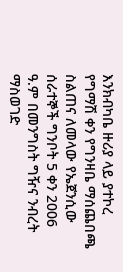እንክብካቤ ዙሪያ ላይ ያተኮረ የግማሽ ቀን የግንዛቤ ማሰጨበጫ ስልጠና ለመላው የኤጀንሲው ሰራተኞች ግንቦት 5 ቀን 2006 ዓ.ም በመንግስት ግዥና ንብረት ማስወገድ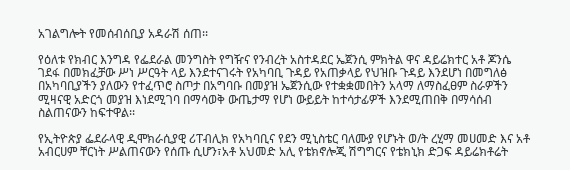አገልግሎት የመሰብሰቢያ አዳራሽ ሰጠ፡፡

የዕለቱ የክብር እንግዳ የፌደራል መንግስት የግዥና የንብረት አስተዳደር ኤጀንሲ ምክትል ዋና ዳይሬክተር አቶ ጆንሴ ገደፋ በመክፈቻው ሥነ ሥርዓት ላይ እንደተናገሩት የአካባቢ ጉዳይ የአጠቃላይ የህዝቡ ጉዳይ እንደሆነ በመግለፅ በአካባቢያችን ያለውን የተፈጥሮ ስጦታ በአግባቡ በመያዝ ኤጀንሲው የተቋቋመበትን አላማ ለማስፈፀም ስራዎችን ሚዛናዊ አድርጎ መያዝ እነደሚገባ በማሳወቅ ውጤታማ የሆነ ውይይት ከተሳታፊዎች እንደሚጠበቅ በማሳሰብ ስልጠናውን ከፍተዋል፡፡

የኢትዮጵያ ፌደራላዊ ዲሞክራሲያዊ ሪፐብሊክ የአካባቢና የደን ሚኒስቴር ባለሙያ የሆኑት ወ/ት ረሂማ መሀመድ እና አቶ አብርሀም ቸርነት ሥልጠናውን የሰጡ ሲሆን፣አቶ አህመድ አሊ የቴክኖሎጂ ሽግግርና የቴክኒክ ድጋፍ ዳይሬክቶሬት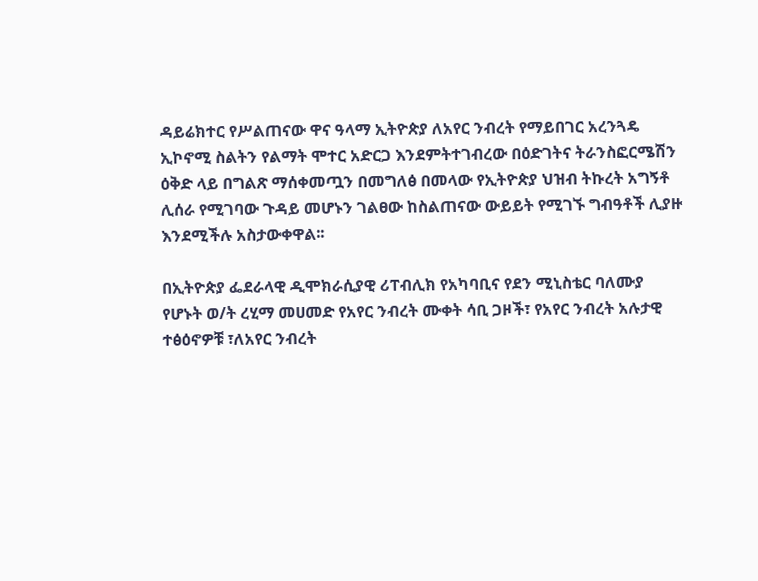ዳይሬክተር የሥልጠናው ዋና ዓላማ ኢትዮጵያ ለአየር ንብረት የማይበገር አረንጓዴ ኢኮኖሚ ስልትን የልማት ሞተር አድርጋ እንደምትተገብረው በዕድገትና ትራንስፎርሜሽን ዕቅድ ላይ በግልጽ ማሰቀመጧን በመግለፅ በመላው የኢትዮጵያ ህዝብ ትኩረት አግኝቶ ሊሰራ የሚገባው ጉዳይ መሆኑን ገልፀው ከስልጠናው ውይይት የሚገኙ ግብዓቶች ሊያዙ እንደሚችሉ አስታውቀዋል፡፡

በኢትዮጵያ ፌደራላዊ ዲሞክራሲያዊ ሪፐብሊክ የአካባቢና የደን ሚኒስቴር ባለሙያ የሆኑት ወ/ት ረሂማ መሀመድ የአየር ንብረት ሙቀት ሳቢ ጋዞች፣ የአየር ንብረት አሉታዊ ተፅዕኖዎቹ ፣ለአየር ንብረት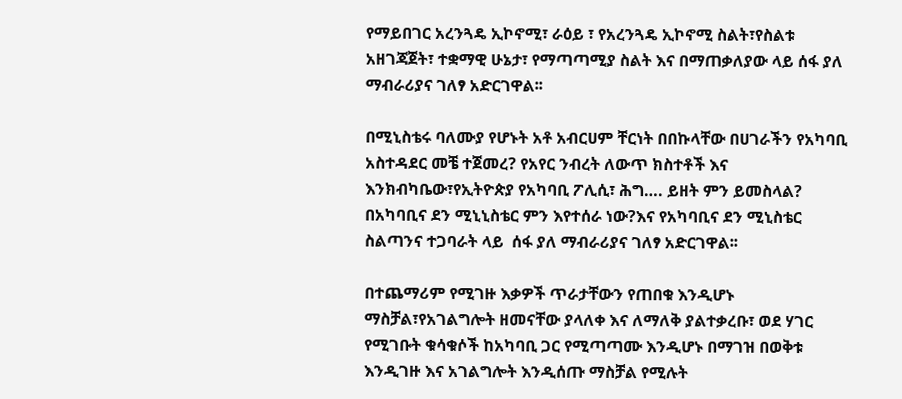የማይበገር አረንጓዴ ኢኮኖሚ፣ ራዕይ ፣ የአረንጓዴ ኢኮኖሚ ስልት፣የስልቱ አዘገጃጀት፣ ተቋማዊ ሁኔታ፣ የማጣጣሚያ ስልት እና በማጠቃለያው ላይ ሰፋ ያለ ማብራሪያና ገለፃ አድርገዋል፡፡

በሚኒስቴሩ ባለሙያ የሆኑት አቶ አብርሀም ቸርነት በበኩላቸው በሀገራችን የአካባቢ አስተዳደር መቼ ተጀመረ? የአየር ንብረት ለውጥ ክስተቶች እና እንክብካቤው፣የኢትዮጵያ የአካባቢ ፖሊሲ፣ ሕግ…. ይዘት ምን ይመስላል? በአካባቢና ደን ሚኒኒስቴር ምን እየተሰራ ነው?እና የአካባቢና ደን ሚኒስቴር ስልጣንና ተጋባራት ላይ  ሰፋ ያለ ማብራሪያና ገለፃ አድርገዋል፡፡

በተጨማሪም የሚገዙ እቃዎች ጥራታቸውን የጠበቁ እንዲሆኑ ማስቻል፣የአገልግሎት ዘመናቸው ያላለቀ እና ለማለቅ ያልተቃረቡ፣ ወደ ሃገር የሚገቡት ቁሳቁሶች ከአካባቢ ጋር የሚጣጣሙ እንዲሆኑ በማገዝ በወቅቱ እንዲገዙ እና አገልግሎት እንዲሰጡ ማስቻል የሚሉት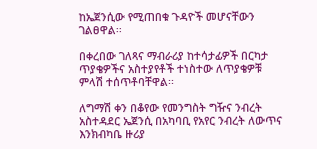ከኤጀንሲው የሚጠበቁ ጉዳዮች መሆናቸውን ገልፀዋል፡፡

በቀረበው ገለጻና ማብራሪያ ከተሳታፊዎች በርካታ ጥያቄዎችና አስተያየቶች ተነስተው ለጥያቄዎቹ ምላሽ ተሰጥቶባቸዋል፡፡

ለግማሽ ቀን በቆየው የመንግስት ግዥና ንብረት አስተዳደር ኤጀንሲ በአካባቢ የአየር ንብረት ለውጥና እንክብካቤ ዙሪያ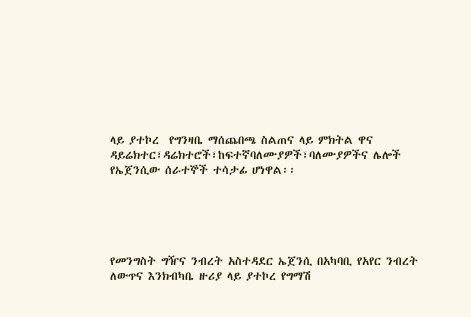ላይ ያተኮረ  የግንዛቤ ማሰጨበጫ ስልጠና ላይ ምክትል ዋና ዳይሬክተር፣ዳሬክተሮች፣ከፍተኛባለሙያዎች፣ባለሙያዎችና ሌሎች የኤጀንሲው ሰራተኞች ተሳታፊ ሆነዋል፡፡





የመንግስት ግዥና ንብረት አስተዳደር ኤጀንሲ በአካባቢ የአየር ንብረት ለውጥና እንክብካቤ ዙሪያ ላይ ያተኮረ የግማሽ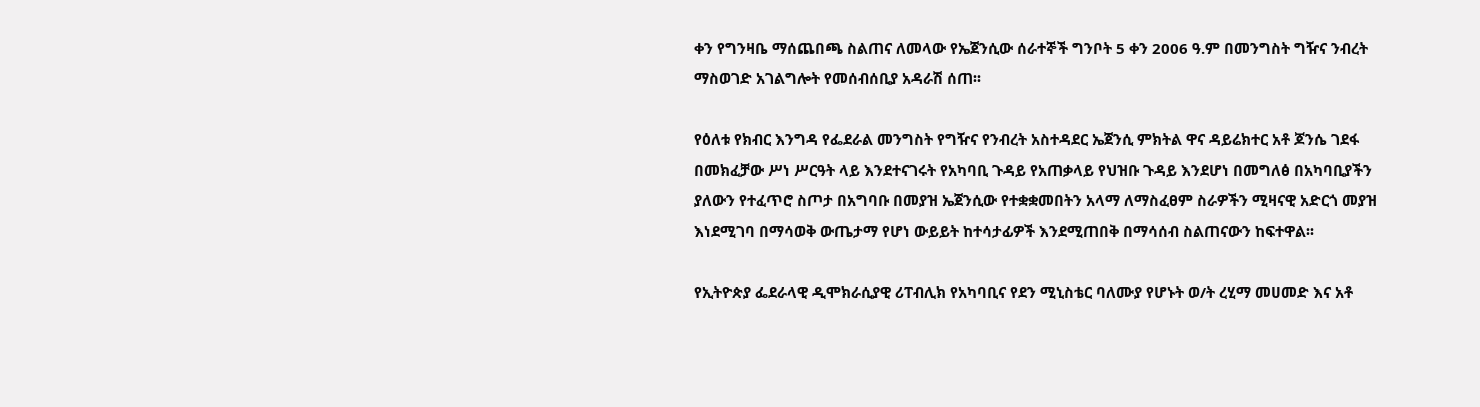ቀን የግንዛቤ ማሰጨበጫ ስልጠና ለመላው የኤጀንሲው ሰራተኞች ግንቦት 5 ቀን 2006 ዓ.ም በመንግስት ግዥና ንብረት ማስወገድ አገልግሎት የመሰብሰቢያ አዳራሽ ሰጠ፡፡

የዕለቱ የክብር እንግዳ የፌደራል መንግስት የግዥና የንብረት አስተዳደር ኤጀንሲ ምክትል ዋና ዳይሬክተር አቶ ጆንሴ ገደፋ በመክፈቻው ሥነ ሥርዓት ላይ እንደተናገሩት የአካባቢ ጉዳይ የአጠቃላይ የህዝቡ ጉዳይ እንደሆነ በመግለፅ በአካባቢያችን ያለውን የተፈጥሮ ስጦታ በአግባቡ በመያዝ ኤጀንሲው የተቋቋመበትን አላማ ለማስፈፀም ስራዎችን ሚዛናዊ አድርጎ መያዝ እነደሚገባ በማሳወቅ ውጤታማ የሆነ ውይይት ከተሳታፊዎች እንደሚጠበቅ በማሳሰብ ስልጠናውን ከፍተዋል፡፡

የኢትዮጵያ ፌደራላዊ ዲሞክራሲያዊ ሪፐብሊክ የአካባቢና የደን ሚኒስቴር ባለሙያ የሆኑት ወ/ት ረሂማ መሀመድ እና አቶ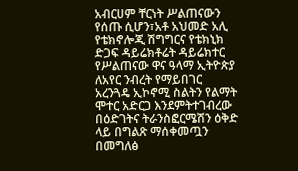አብርሀም ቸርነት ሥልጠናውን የሰጡ ሲሆን፣አቶ አህመድ አሊ የቴክኖሎጂ ሽግግርና የቴክኒክ ድጋፍ ዳይሬክቶሬት ዳይሬክተር የሥልጠናው ዋና ዓላማ ኢትዮጵያ ለአየር ንብረት የማይበገር አረንጓዴ ኢኮኖሚ ስልትን የልማት ሞተር አድርጋ እንደምትተገብረው በዕድገትና ትራንስፎርሜሽን ዕቅድ ላይ በግልጽ ማሰቀመጧን በመግለፅ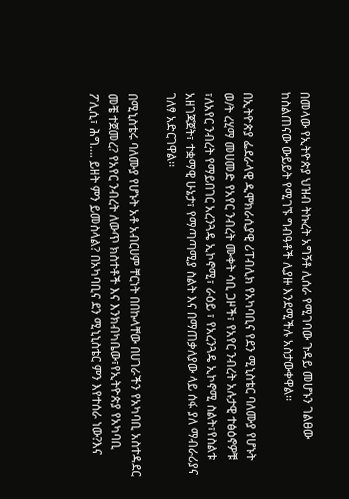በመላው የኢትዮጵያ ህዝብ ትኩረት አግኝቶ ሊሰራ የሚገባው ጉዳይ መሆኑን ገልፀው ከስልጠናው ውይይት የሚገኙ ግብዓቶች ሊያዙ እንደሚችሉ አስታውቀዋል፡፡

በኢትዮጵያ ፌደራላዊ ዲሞክራሲያዊ ሪፐብሊክ የአካባቢና የደን ሚኒስቴር ባለሙያ የሆኑት ወ/ት ረሂማ መሀመድ የአየር ንብረት ሙቀት ሳቢ ጋዞች፣ የአየር ንብረት አሉታዊ ተፅዕኖዎቹ ፣ለአየር ንብረት የማይበገር አረንጓዴ ኢኮኖሚ፣ ራዕይ ፣ የአረንጓዴ ኢኮኖሚ ስልት፣የስልቱ አዘገጃጀት፣ ተቋማዊ ሁኔታ፣ የማጣጣሚያ ስልት እና በማጠቃለያው ላይ ሰፋ ያለ ማብራሪያና ገለፃ አድርገዋል፡፡

በሚኒስቴሩ ባለሙያ የሆኑት አቶ አብርሀም ቸርነት በበኩላቸው በሀገራችን የአካባቢ አስተዳደር መቼ ተጀመረ? የአየር ንብረት ለውጥ ክስተቶች እና እንክብካቤው፣የኢትዮጵያ የአካባቢ ፖሊሲ፣ ሕግ…. ይዘት ምን ይመስላል? በአካባቢና ደን ሚኒኒስቴር ምን እየተሰራ ነው?እና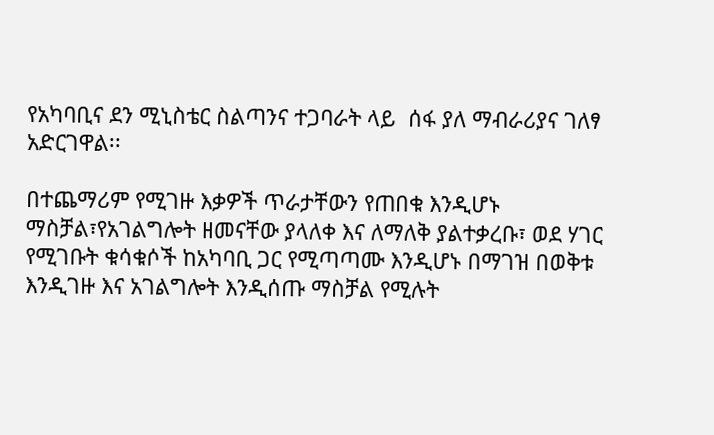የአካባቢና ደን ሚኒስቴር ስልጣንና ተጋባራት ላይ  ሰፋ ያለ ማብራሪያና ገለፃ አድርገዋል፡፡

በተጨማሪም የሚገዙ እቃዎች ጥራታቸውን የጠበቁ እንዲሆኑ ማስቻል፣የአገልግሎት ዘመናቸው ያላለቀ እና ለማለቅ ያልተቃረቡ፣ ወደ ሃገር የሚገቡት ቁሳቁሶች ከአካባቢ ጋር የሚጣጣሙ እንዲሆኑ በማገዝ በወቅቱ እንዲገዙ እና አገልግሎት እንዲሰጡ ማስቻል የሚሉት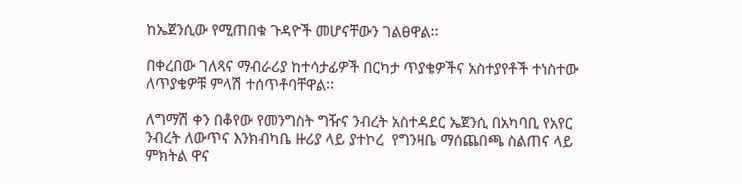ከኤጀንሲው የሚጠበቁ ጉዳዮች መሆናቸውን ገልፀዋል፡፡

በቀረበው ገለጻና ማብራሪያ ከተሳታፊዎች በርካታ ጥያቄዎችና አስተያየቶች ተነስተው ለጥያቄዎቹ ምላሽ ተሰጥቶባቸዋል፡፡

ለግማሽ ቀን በቆየው የመንግስት ግዥና ንብረት አስተዳደር ኤጀንሲ በአካባቢ የአየር ንብረት ለውጥና እንክብካቤ ዙሪያ ላይ ያተኮረ  የግንዛቤ ማሰጨበጫ ስልጠና ላይ ምክትል ዋና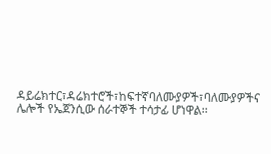ዳይሬክተር፣ዳሬክተሮች፣ከፍተኛባለሙያዎች፣ባለሙያዎችና ሌሎች የኤጀንሲው ሰራተኞች ተሳታፊ ሆነዋል፡፡